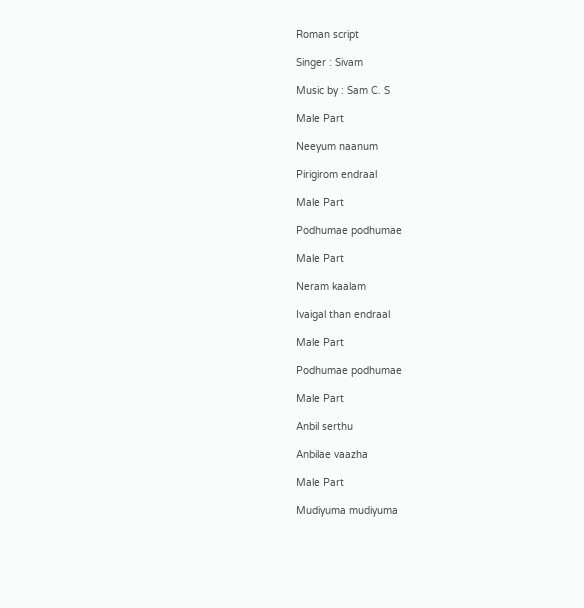Roman script

Singer : Sivam

Music by : Sam C. S

Male Part

Neeyum naanum

Pirigirom endraal

Male Part

Podhumae podhumae

Male Part

Neram kaalam

Ivaigal than endraal

Male Part

Podhumae podhumae

Male Part

Anbil serthu

Anbilae vaazha

Male Part

Mudiyuma mudiyuma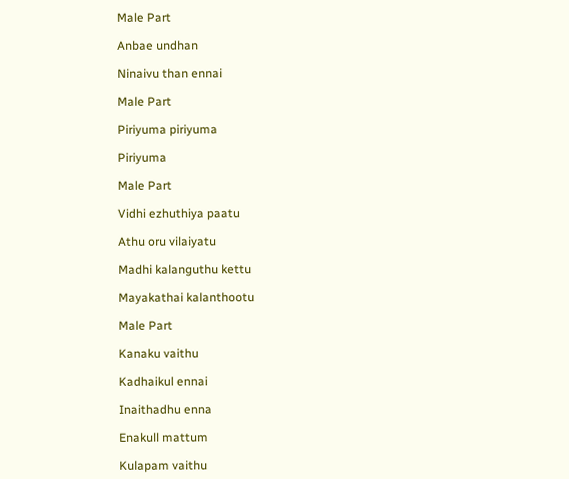Male Part

Anbae undhan

Ninaivu than ennai

Male Part

Piriyuma piriyuma

Piriyuma

Male Part

Vidhi ezhuthiya paatu

Athu oru vilaiyatu

Madhi kalanguthu kettu

Mayakathai kalanthootu

Male Part

Kanaku vaithu

Kadhaikul ennai

Inaithadhu enna

Enakull mattum

Kulapam vaithu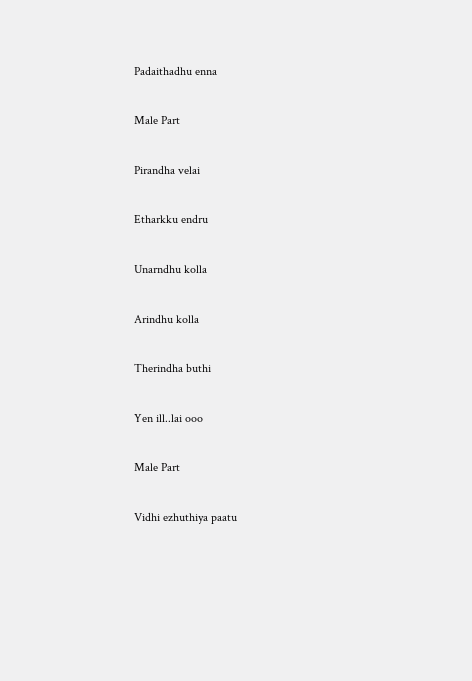Padaithadhu enna

Male Part

Pirandha velai

Etharkku endru

Unarndhu kolla

Arindhu kolla

Therindha buthi

Yen ill..lai ooo

Male Part

Vidhi ezhuthiya paatu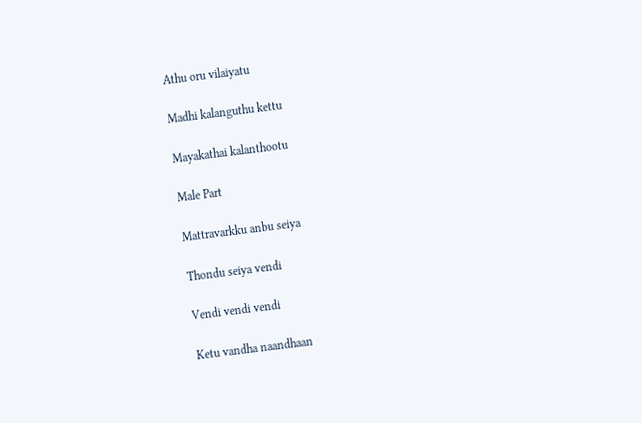Athu oru vilaiyatu

Madhi kalanguthu kettu

Mayakathai kalanthootu

Male Part

Mattravarkku anbu seiya

Thondu seiya vendi

Vendi vendi vendi

Ketu vandha naandhaan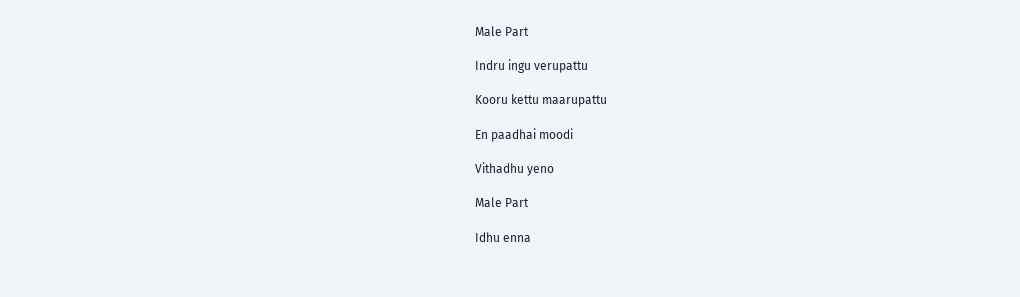Male Part

Indru ingu verupattu

Kooru kettu maarupattu

En paadhai moodi

Vithadhu yeno

Male Part

Idhu enna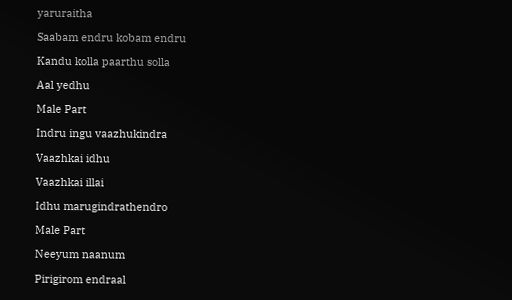yaruraitha

Saabam endru kobam endru

Kandu kolla paarthu solla

Aal yedhu

Male Part

Indru ingu vaazhukindra

Vaazhkai idhu

Vaazhkai illai

Idhu marugindrathendro

Male Part

Neeyum naanum

Pirigirom endraal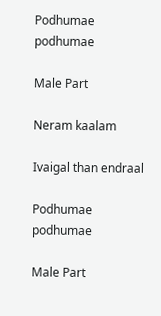Podhumae podhumae

Male Part

Neram kaalam

Ivaigal than endraal

Podhumae podhumae

Male Part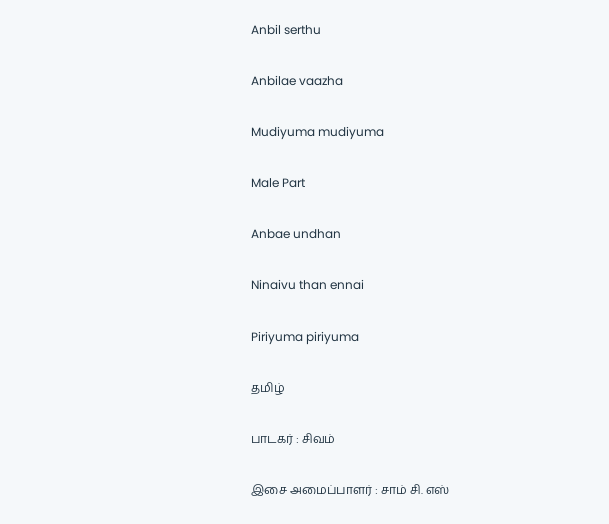Anbil serthu

Anbilae vaazha

Mudiyuma mudiyuma

Male Part

Anbae undhan

Ninaivu than ennai

Piriyuma piriyuma

தமிழ்

பாடகர் : சிவம்

இசை அமைப்பாளர் : சாம் சி. எஸ்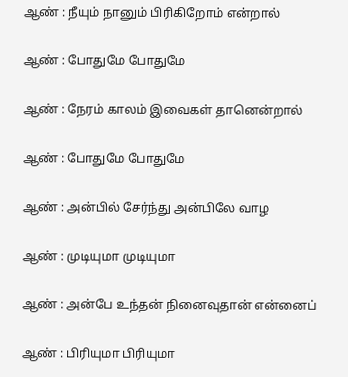ஆண் : நீயும் நானும் பிரிகிறோம் என்றால்

ஆண் : போதுமே போதுமே

ஆண் : நேரம் காலம் இவைகள் தானென்றால்

ஆண் : போதுமே போதுமே

ஆண் : அன்பில் சேர்ந்து அன்பிலே வாழ

ஆண் : முடியுமா முடியுமா

ஆண் : அன்பே உந்தன் நினைவுதான் என்னைப்

ஆண் : பிரியுமா பிரியுமா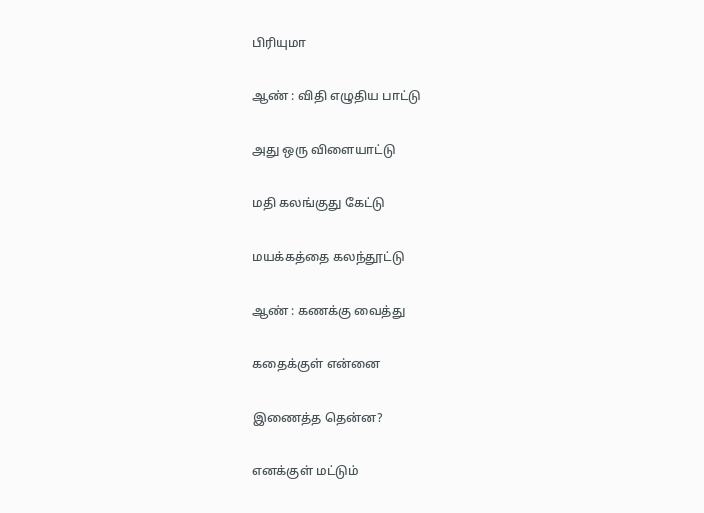பிரியுமா

ஆண் : விதி எழுதிய பாட்டு

அது ஒரு விளையாட்டு

மதி கலங்குது கேட்டு

மயக்கத்தை கலந்தூட்டு

ஆண் : கணக்கு வைத்து

கதைக்குள் என்னை

இணைத்த தென்ன?

எனக்குள் மட்டும்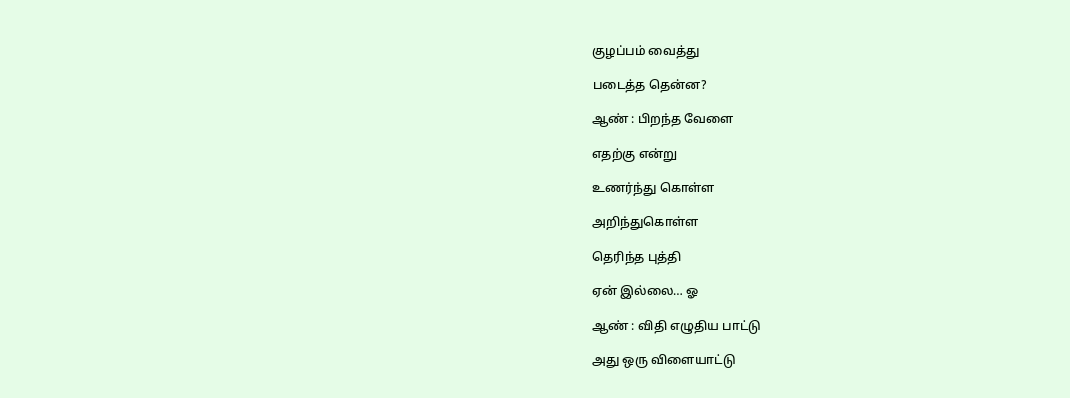குழப்பம் வைத்து

படைத்த தென்ன?

ஆண் : பிறந்த வேளை

எதற்கு என்று

உணர்ந்து கொள்ள

அறிந்துகொள்ள

தெரிந்த புத்தி

ஏன் இல்லை… ஓ

ஆண் : விதி எழுதிய பாட்டு

அது ஒரு விளையாட்டு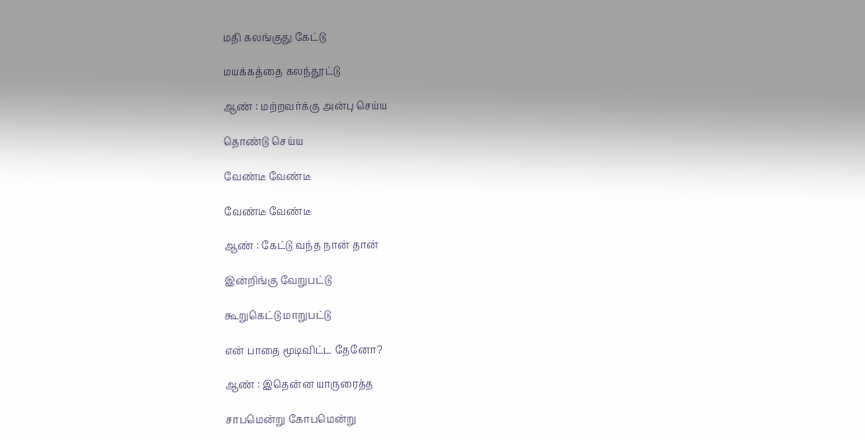மதி கலங்குது கேட்டு

மயக்கத்தை கலந்தூட்டு

ஆண் : மற்றவர்க்கு அன்பு செய்ய

தொண்டு செய்ய

வேண்டீ வேண்டீ

வேண்டீ வேண்டீ

ஆண் : கேட்டு வந்த நான் தான்

இன்றிங்கு வேறுபட்டு

கூறுகெட்டு மாறுபட்டு

என் பாதை மூடிவிட்ட தேனோ?

ஆண் : இதென்ன யாருரைத்த

சாபமென்று கோபமென்று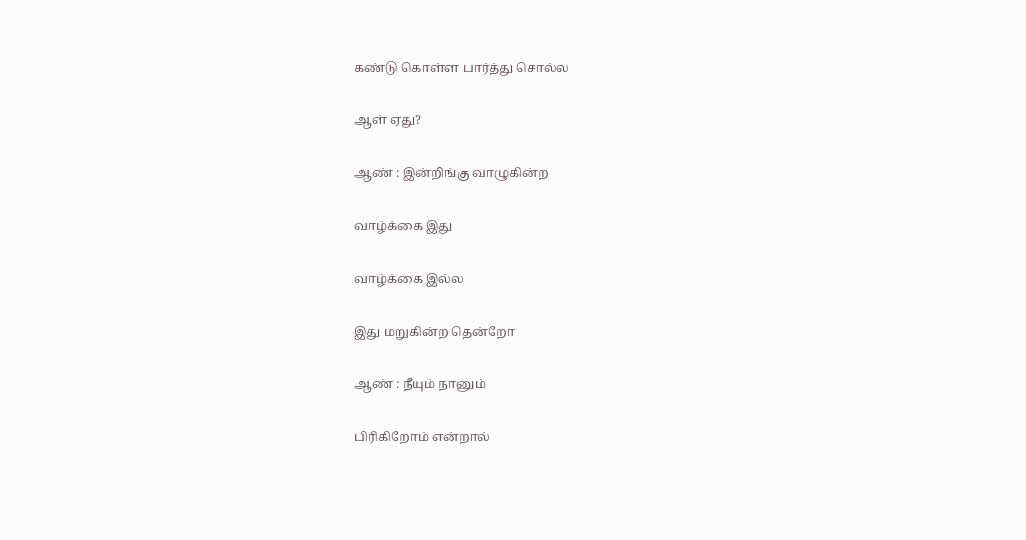கண்டு கொள்ள பார்த்து சொல்ல

ஆள் ஏது?

ஆண் : இன்றிங்கு வாழுகின்ற

வாழ்க்கை இது

வாழ்க்கை இல்ல

இது மறுகின்ற தென்றோ

ஆண் : நீயும் நானும்

பிரிகிறோம் என்றால்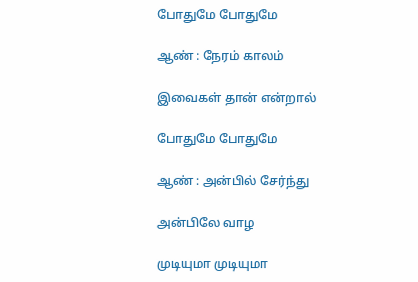போதுமே போதுமே

ஆண் : நேரம் காலம்

இவைகள் தான் என்றால்

போதுமே போதுமே

ஆண் : அன்பில் சேர்ந்து

அன்பிலே வாழ

முடியுமா முடியுமா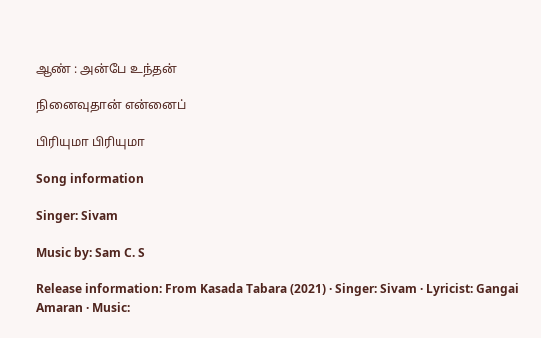ஆண் : அன்பே உந்தன்

நினைவுதான் என்னைப்

பிரியுமா பிரியுமா

Song information

Singer: Sivam

Music by: Sam C. S

Release information: From Kasada Tabara (2021) · Singer: Sivam · Lyricist: Gangai Amaran · Music: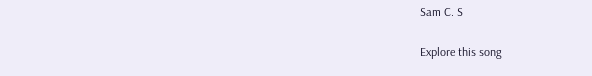Sam C. S

Explore this song